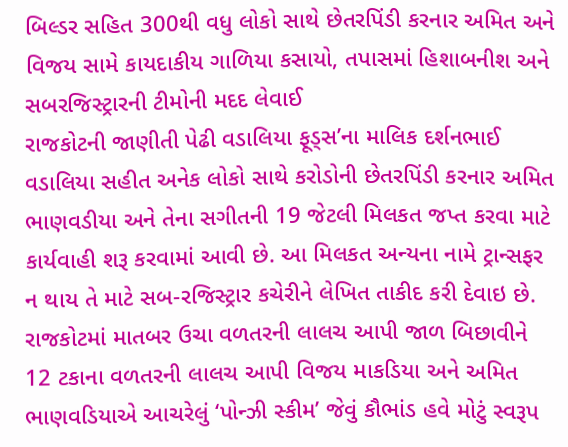બિલ્ડર સહિત 300થી વધુ લોકો સાથે છેતરપિંડી કરનાર અમિત અને વિજય સામે કાયદાકીય ગાળિયા કસાયો, તપાસમાં હિશાબનીશ અને સબરજિસ્ટ્રારની ટીમોની મદદ લેવાઈ
રાજકોટની જાણીતી પેઢી વડાલિયા ફૂડ્સ’ના માલિક દર્શનભાઈ વડાલિયા સહીત અનેક લોકો સાથે કરોડોની છેતરપિંડી કરનાર અમિત ભાણવડીયા અને તેના સગીતની 19 જેટલી મિલકત જપ્ત કરવા માટે કાર્યવાહી શરૂ કરવામાં આવી છે. આ મિલકત અન્યના નામે ટ્રાન્સફર ન થાય તે માટે સબ-રજિસ્ટ્રાર કચેરીને લેખિત તાકીદ કરી દેવાઇ છે.
રાજકોટમાં માતબર ઉચા વળતરની લાલચ આપી જાળ બિછાવીને 12 ટકાના વળતરની લાલચ આપી વિજય માકડિયા અને અમિત ભાણવડિયાએ આચરેલું ‘પોન્ઝી સ્કીમ’ જેવું કૌભાંડ હવે મોટું સ્વરૂપ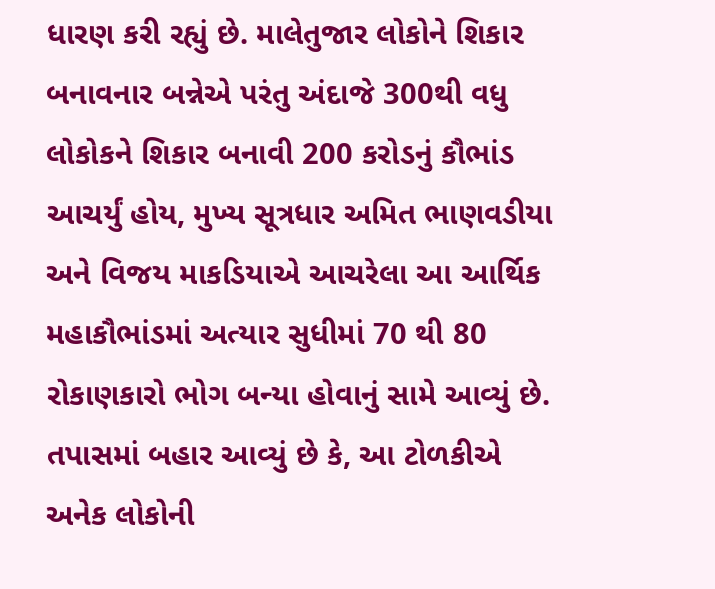ધારણ કરી રહ્યું છે. માલેતુજાર લોકોને શિકાર બનાવનાર બન્નેએ પરંતુ અંદાજે 300થી વધુ લોકોકને શિકાર બનાવી 200 કરોડનું કૌભાંડ આચર્યું હોય, મુખ્ય સૂત્રધાર અમિત ભાણવડીયા અને વિજય માકડિયાએ આચરેલા આ આર્થિક મહાકૌભાંડમાં અત્યાર સુધીમાં 70 થી 80 રોકાણકારો ભોગ બન્યા હોવાનું સામે આવ્યું છે.
તપાસમાં બહાર આવ્યું છે કે, આ ટોળકીએ અનેક લોકોની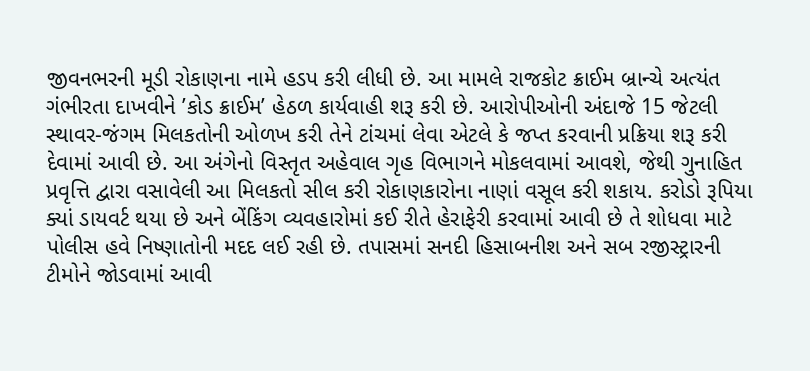જીવનભરની મૂડી રોકાણના નામે હડપ કરી લીધી છે. આ મામલે રાજકોટ ક્રાઈમ બ્રાન્ચે અત્યંત ગંભીરતા દાખવીને ’કોડ ક્રાઈમ’ હેઠળ કાર્યવાહી શરૂ કરી છે. આરોપીઓની અંદાજે 15 જેટલી સ્થાવર-જંગમ મિલકતોની ઓળખ કરી તેને ટાંચમાં લેવા એટલે કે જપ્ત કરવાની પ્રક્રિયા શરૂ કરી દેવામાં આવી છે. આ અંગેનો વિસ્તૃત અહેવાલ ગૃહ વિભાગને મોકલવામાં આવશે, જેથી ગુનાહિત પ્રવૃત્તિ દ્વારા વસાવેલી આ મિલકતો સીલ કરી રોકાણકારોના નાણાં વસૂલ કરી શકાય. કરોડો રૂપિયા ક્યાં ડાયવર્ટ થયા છે અને બેંકિંગ વ્યવહારોમાં કઈ રીતે હેરાફેરી કરવામાં આવી છે તે શોધવા માટે પોલીસ હવે નિષ્ણાતોની મદદ લઈ રહી છે. તપાસમાં સનદી હિસાબનીશ અને સબ રજીસ્ટ્રારની ટીમોને જોડવામાં આવી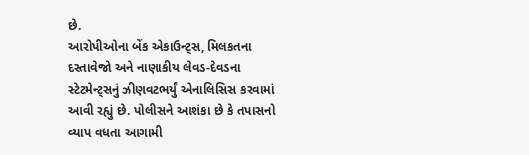છે.
આરોપીઓના બેંક એકાઉન્ટ્સ, મિલકતના દસ્તાવેજો અને નાણાકીય લેવડ-દેવડના સ્ટેટમેન્ટ્સનું ઝીણવટભર્યું એનાલિસિસ કરવામાં આવી રહ્યું છે. પોલીસને આશંકા છે કે તપાસનો વ્યાપ વધતા આગામી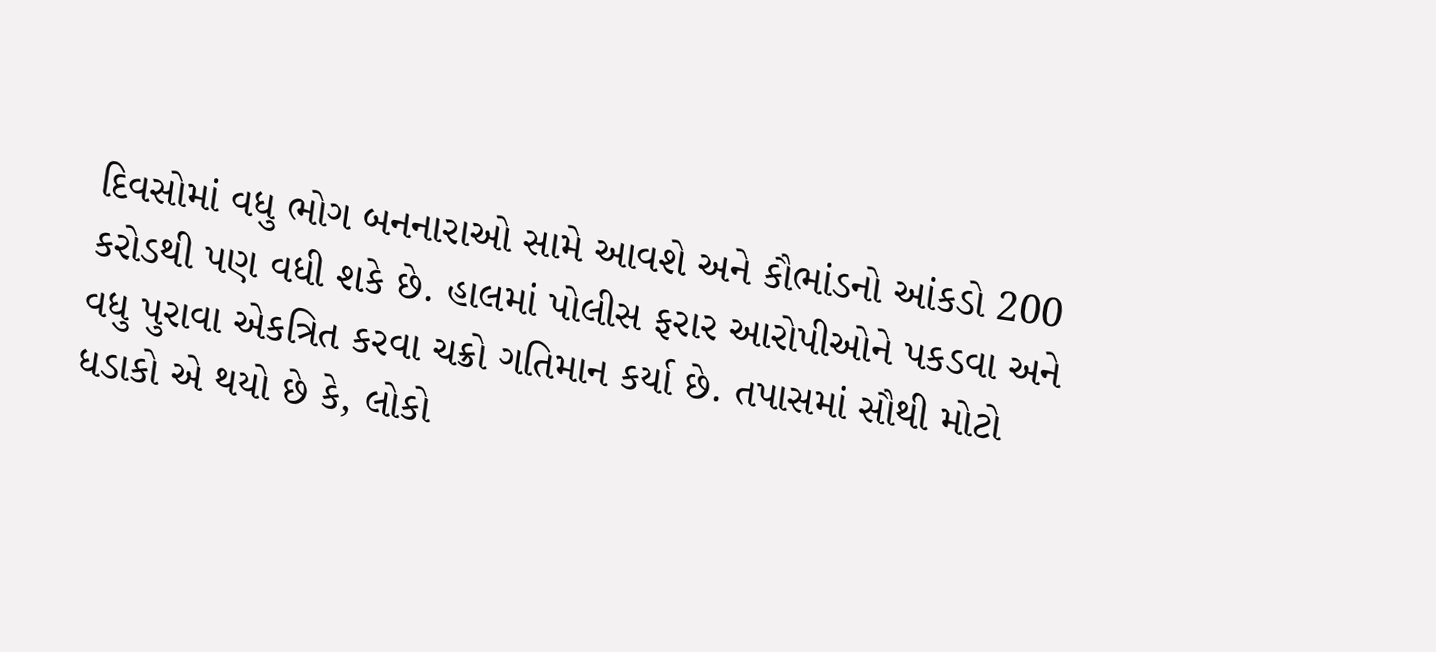દિવસોમાં વધુ ભોગ બનનારાઓ સામે આવશે અને કૌભાંડનો આંકડો 200 કરોડથી પણ વધી શકે છે. હાલમાં પોલીસ ફરાર આરોપીઓને પકડવા અને વધુ પુરાવા એકત્રિત કરવા ચક્રો ગતિમાન કર્યા છે. તપાસમાં સૌથી મોટો ધડાકો એ થયો છે કે, લોકો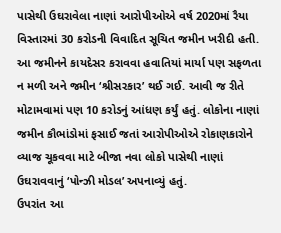પાસેથી ઉઘરાવેલા નાણાં આરોપીઓએ વર્ષ 2020માં રૈયા વિસ્તારમાં 30 કરોડની વિવાદિત સૂચિત જમીન ખરીદી હતી. આ જમીનને કાયદેસર કરાવવા હવાતિયાં માર્યા પણ સફળતા ન મળી અને જમીન ‘શ્રીસરકાર’ થઈ ગઈ. આવી જ રીતે મોટામવામાં પણ 10 કરોડનું આંધણ કર્યું હતું. લોકોના નાણાં જમીન કૌભાંડોમાં ફસાઈ જતાં આરોપીઓએ રોકાણકારોને વ્યાજ ચૂકવવા માટે બીજા નવા લોકો પાસેથી નાણાં ઉઘરાવવાનું ‘પોન્ઝી મોડલ’ અપનાવ્યું હતું.
ઉપરાંત આ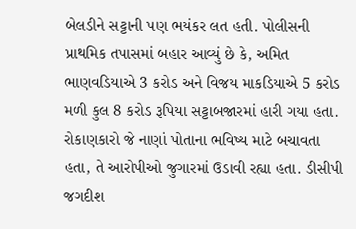બેલડીને સટ્ટાની પણ ભયંકર લત હતી. પોલીસની પ્રાથમિક તપાસમાં બહાર આવ્યું છે કે, અમિત ભાણવડિયાએ 3 કરોડ અને વિજય માકડિયાએ 5 કરોડ મળી કુલ 8 કરોડ રૂપિયા સટ્ટાબજારમાં હારી ગયા હતા. રોકાણકારો જે નાણાં પોતાના ભવિષ્ય માટે બચાવતા હતા, તે આરોપીઓ જુગારમાં ઉડાવી રહ્યા હતા. ડીસીપી જગદીશ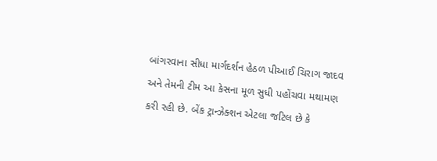બાંગરવાના સીધા માર્ગદર્શન હેઠળ પીઆઈ ચિરાગ જાદવ અને તેમની ટીમ આ કેસના મૂળ સુધી પહોંચવા મથામણ કરી રહી છે. બેંક ટ્રાન્ઝેક્શન એટલા જટિલ છે કે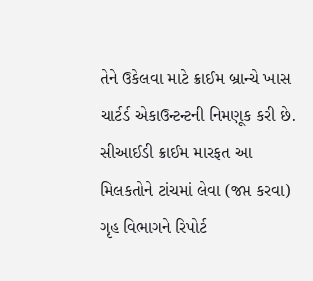તેને ઉકેલવા માટે ક્રાઈમ બ્રાન્ચે ખાસ ચાર્ટર્ડ એકાઉન્ટન્ટની નિમણૂક કરી છે.
સીઆઈડી ક્રાઈમ મારફત આ મિલકતોને ટાંચમાં લેવા (જપ્ત કરવા) ગૃહ વિભાગને રિપોર્ટ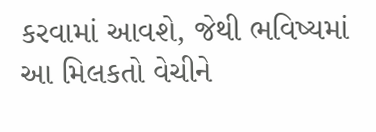કરવામાં આવશે, જેથી ભવિષ્યમાં આ મિલકતો વેચીને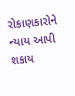રોકાણકારોને ન્યાય આપી શકાય